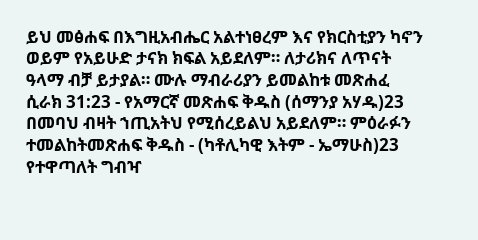ይህ መፅሐፍ በእግዚአብሔር አልተነፀረም እና የክርስቲያን ካኖን ወይም የአይሁድ ታናክ ክፍል አይደለም። ለታሪክና ለጥናት ዓላማ ብቻ ይታያል። ሙሉ ማብራሪያን ይመልከቱ መጽሐፈ ሲራክ 31:23 - የአማርኛ መጽሐፍ ቅዱስ (ሰማንያ አሃዱ)23 በመባህ ብዛት ኀጢአትህ የሚሰረይልህ አይደለም። ምዕራፉን ተመልከትመጽሐፍ ቅዱስ - (ካቶሊካዊ እትም - ኤማሁስ)23 የተዋጣለት ግብዣ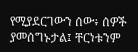የሚያደርገውን ሰው፥ ሰዎች ያመሰግኑታል፤ ቸርነቱንም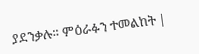ያደንቃሉ። ምዕራፉን ተመልከት |